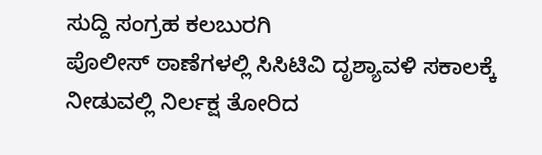ಸುದ್ದಿ ಸಂಗ್ರಹ ಕಲಬುರಗಿ
ಪೊಲೀಸ್ ಠಾಣೆಗಳಲ್ಲಿ ಸಿಸಿಟಿವಿ ದೃಶ್ಯಾವಳಿ ಸಕಾಲಕ್ಕೆ ನೀಡುವಲ್ಲಿ ನಿರ್ಲಕ್ಷ ತೋರಿದ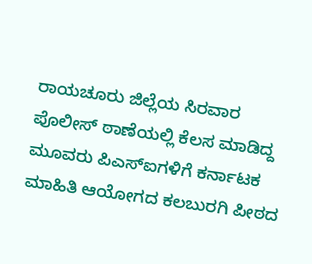ರಾಯಚೂರು ಜಿಲ್ಲೆಯ ಸಿರವಾರ ಪೊಲೀಸ್ ಠಾಣೆಯಲ್ಲಿ ಕೆಲಸ ಮಾಡಿದ್ದ ಮೂವರು ಪಿಎಸ್ಐಗಳಿಗೆ ಕರ್ನಾಟಕ ಮಾಹಿತಿ ಆಯೋಗದ ಕಲಬುರಗಿ ಪೀಠದ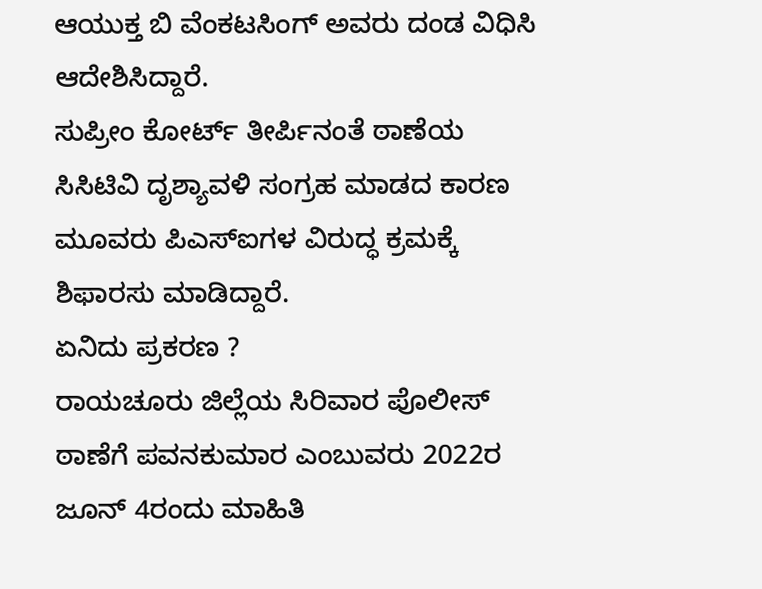ಆಯುಕ್ತ ಬಿ ವೆಂಕಟಸಿಂಗ್ ಅವರು ದಂಡ ವಿಧಿಸಿ ಆದೇಶಿಸಿದ್ದಾರೆ.
ಸುಪ್ರೀಂ ಕೋರ್ಟ್ ತೀರ್ಪಿನಂತೆ ಠಾಣೆಯ ಸಿಸಿಟಿವಿ ದೃಶ್ಯಾವಳಿ ಸಂಗ್ರಹ ಮಾಡದ ಕಾರಣ ಮೂವರು ಪಿಎಸ್ಐಗಳ ವಿರುದ್ಧ ಕ್ರಮಕ್ಕೆ ಶಿಫಾರಸು ಮಾಡಿದ್ದಾರೆ.
ಏನಿದು ಪ್ರಕರಣ ?
ರಾಯಚೂರು ಜಿಲ್ಲೆಯ ಸಿರಿವಾರ ಪೊಲೀಸ್ ಠಾಣೆಗೆ ಪವನಕುಮಾರ ಎಂಬುವರು 2022ರ ಜೂನ್ 4ರಂದು ಮಾಹಿತಿ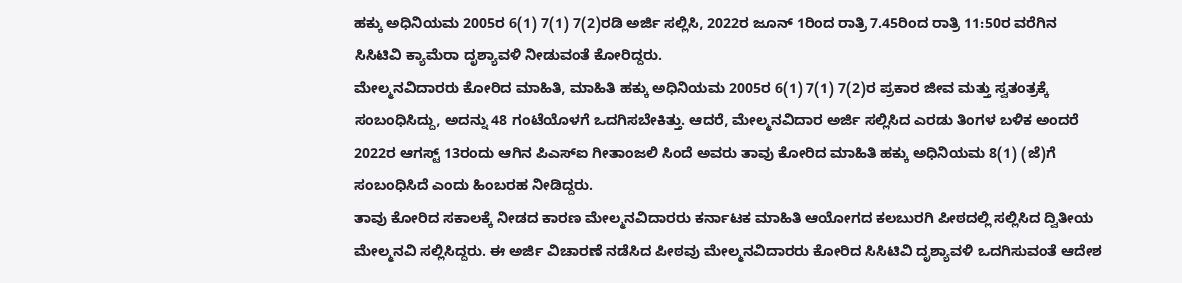ಹಕ್ಕು ಅಧಿನಿಯಮ 2005ರ 6(1) 7(1) 7(2)ರಡಿ ಅರ್ಜಿ ಸಲ್ಲಿಸಿ, 2022ರ ಜೂನ್ 1ರಿಂದ ರಾತ್ರಿ 7.45ರಿಂದ ರಾತ್ರಿ 11:50ರ ವರೆಗಿನ ಸಿಸಿಟಿವಿ ಕ್ಯಾಮೆರಾ ದೃಶ್ಯಾವಳಿ ನೀಡುವಂತೆ ಕೋರಿದ್ದರು.
ಮೇಲ್ಮನವಿದಾರರು ಕೋರಿದ ಮಾಹಿತಿ, ಮಾಹಿತಿ ಹಕ್ಕು ಅಧಿನಿಯಮ 2005ರ 6(1) 7(1) 7(2)ರ ಪ್ರಕಾರ ಜೀವ ಮತ್ತು ಸ್ವತಂತ್ರಕ್ಕೆ ಸಂಬಂಧಿಸಿದ್ದು, ಅದನ್ನು 48 ಗಂಟೆಯೊಳಗೆ ಒದಗಿಸಬೇಕಿತ್ತು. ಆದರೆ, ಮೇಲ್ಮನವಿದಾರ ಅರ್ಜಿ ಸಲ್ಲಿಸಿದ ಎರಡು ತಿಂಗಳ ಬಳಿಕ ಅಂದರೆ 2022ರ ಆಗಸ್ಟ್ 13ರಂದು ಆಗಿನ ಪಿಎಸ್ಐ ಗೀತಾಂಜಲಿ ಸಿಂದೆ ಅವರು ತಾವು ಕೋರಿದ ಮಾಹಿತಿ ಹಕ್ಕು ಅಧಿನಿಯಮ 8(1) (ಜೆ)ಗೆ ಸಂಬಂಧಿಸಿದೆ ಎಂದು ಹಿಂಬರಹ ನೀಡಿದ್ದರು.
ತಾವು ಕೋರಿದ ಸಕಾಲಕ್ಕೆ ನೀಡದ ಕಾರಣ ಮೇಲ್ಮನವಿದಾರರು ಕರ್ನಾಟಕ ಮಾಹಿತಿ ಆಯೋಗದ ಕಲಬುರಗಿ ಪೀಠದಲ್ಲಿ ಸಲ್ಲಿಸಿದ ದ್ವಿತೀಯ ಮೇಲ್ಮನವಿ ಸಲ್ಲಿಸಿದ್ದರು. ಈ ಅರ್ಜಿ ವಿಚಾರಣೆ ನಡೆಸಿದ ಪೀಠವು ಮೇಲ್ಮನವಿದಾರರು ಕೋರಿದ ಸಿಸಿಟಿವಿ ದೃಶ್ಯಾವಳಿ ಒದಗಿಸುವಂತೆ ಆದೇಶ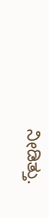ನೀಡಿತ್ತು.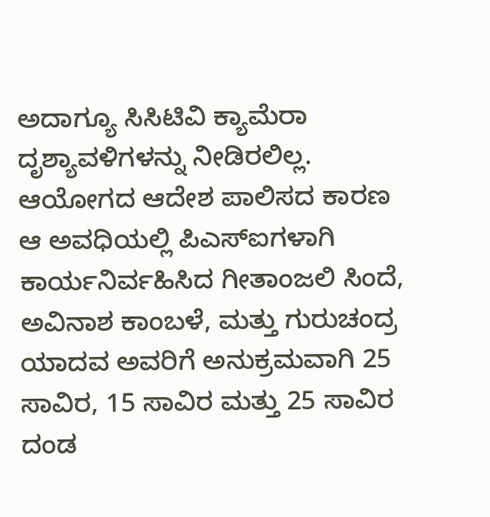ಅದಾಗ್ಯೂ ಸಿಸಿಟಿವಿ ಕ್ಯಾಮೆರಾ ದೃಶ್ಯಾವಳಿಗಳನ್ನು ನೀಡಿರಲಿಲ್ಲ. ಆಯೋಗದ ಆದೇಶ ಪಾಲಿಸದ ಕಾರಣ ಆ ಅವಧಿಯಲ್ಲಿ ಪಿಎಸ್ಐಗಳಾಗಿ ಕಾರ್ಯನಿರ್ವಹಿಸಿದ ಗೀತಾಂಜಲಿ ಸಿಂದೆ, ಅವಿನಾಶ ಕಾಂಬಳೆ, ಮತ್ತು ಗುರುಚಂದ್ರ ಯಾದವ ಅವರಿಗೆ ಅನುಕ್ರಮವಾಗಿ 25 ಸಾವಿರ, 15 ಸಾವಿರ ಮತ್ತು 25 ಸಾವಿರ ದಂಡ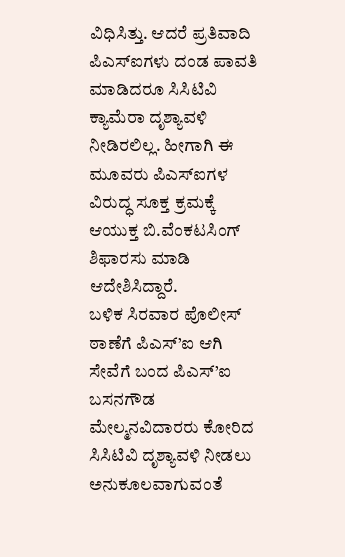ವಿಧಿಸಿತ್ತು. ಆದರೆ ಪ್ರತಿವಾದಿ ಪಿಎಸ್ಐಗಳು ದಂಡ ಪಾವತಿ ಮಾಡಿದರೂ ಸಿಸಿಟಿವಿ ಕ್ಯಾಮೆರಾ ದೃಶ್ಯಾವಳಿ ನೀಡಿರಲಿಲ್ಲ. ಹೀಗಾಗಿ ಈ ಮೂವರು ಪಿಎಸ್ಐಗಳ ವಿರುದ್ಧ ಸೂಕ್ತ ಕ್ರಮಕ್ಕೆ ಆಯುಕ್ತ ಬಿ.ವೆಂಕಟಸಿಂಗ್ ಶಿಫಾರಸು ಮಾಡಿ ಆದೇಶಿಸಿದ್ದಾರೆ.
ಬಳಿಕ ಸಿರವಾರ ಪೊಲೀಸ್ ಠಾಣೆಗೆ ಪಿಎಸ್’ಐ ಆಗಿ ಸೇವೆಗೆ ಬಂದ ಪಿಎಸ್’ಐ ಬಸನಗೌಡ ಮೇಲ್ಮನವಿದಾರರು ಕೋರಿದ ಸಿಸಿಟಿವಿ ದೃಶ್ಯಾವಳಿ ನೀಡಲು ಅನುಕೂಲವಾಗುವಂತೆ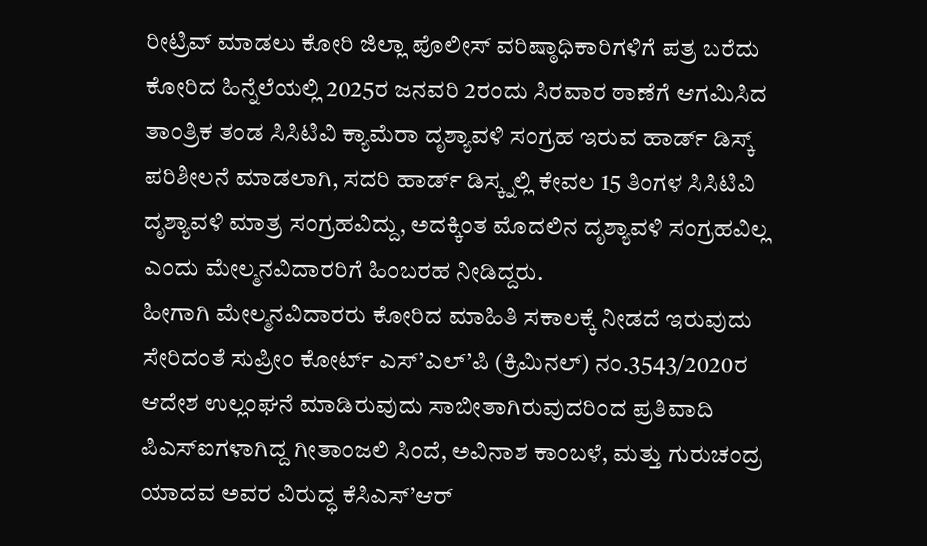ರೀಟ್ರಿವ್ ಮಾಡಲು ಕೋರಿ ಜಿಲ್ಲಾ ಪೊಲೀಸ್ ವರಿಷ್ಠಾಧಿಕಾರಿಗಳಿಗೆ ಪತ್ರ ಬರೆದು ಕೋರಿದ ಹಿನ್ನೆಲೆಯಲ್ಲಿ 2025ರ ಜನವರಿ 2ರಂದು ಸಿರವಾರ ಠಾಣೆಗೆ ಆಗಮಿಸಿದ ತಾಂತ್ರಿಕ ತಂಡ ಸಿಸಿಟಿವಿ ಕ್ಯಾಮೆರಾ ದೃಶ್ಯಾವಳಿ ಸಂಗ್ರಹ ಇರುವ ಹಾರ್ಡ್ ಡಿಸ್ಕ್ ಪರಿಶೀಲನೆ ಮಾಡಲಾಗಿ, ಸದರಿ ಹಾರ್ಡ್ ಡಿಸ್ಕ್ನಲ್ಲಿ ಕೇವಲ 15 ತಿಂಗಳ ಸಿಸಿಟಿವಿ ದೃಶ್ಯಾವಳಿ ಮಾತ್ರ ಸಂಗ್ರಹವಿದ್ದು, ಅದಕ್ಕಿಂತ ಮೊದಲಿನ ದೃಶ್ಯಾವಳಿ ಸಂಗ್ರಹವಿಲ್ಲ ಎಂದು ಮೇಲ್ಮನವಿದಾರರಿಗೆ ಹಿಂಬರಹ ನೀಡಿದ್ದರು.
ಹೀಗಾಗಿ ಮೇಲ್ಮನವಿದಾರರು ಕೋರಿದ ಮಾಹಿತಿ ಸಕಾಲಕ್ಕೆ ನೀಡದೆ ಇರುವುದು ಸೇರಿದಂತೆ ಸುಪ್ರೀಂ ಕೋರ್ಟ್ ಎಸ್’ಎಲ್’ಪಿ (ಕ್ರಿಮಿನಲ್) ನಂ.3543/2020ರ ಆದೇಶ ಉಲ್ಲಂಘನೆ ಮಾಡಿರುವುದು ಸಾಬೀತಾಗಿರುವುದರಿಂದ ಪ್ರತಿವಾದಿ ಪಿಎಸ್ಐಗಳಾಗಿದ್ದ ಗೀತಾಂಜಲಿ ಸಿಂದೆ, ಅವಿನಾಶ ಕಾಂಬಳೆ, ಮತ್ತು ಗುರುಚಂದ್ರ ಯಾದವ ಅವರ ವಿರುದ್ಧ ಕೆಸಿಎಸ್’ಆರ್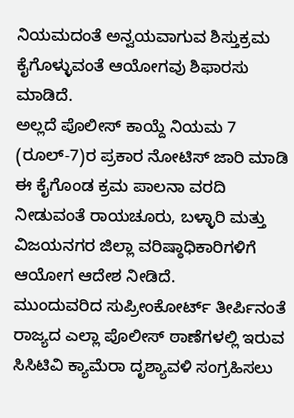ನಿಯಮದಂತೆ ಅನ್ವಯವಾಗುವ ಶಿಸ್ತುಕ್ರಮ ಕೈಗೊಳ್ಳುವಂತೆ ಆಯೋಗವು ಶಿಫಾರಸು ಮಾಡಿದೆ.
ಅಲ್ಲದೆ ಪೊಲೀಸ್ ಕಾಯ್ದೆ ನಿಯಮ 7 (ರೂಲ್-7)ರ ಪ್ರಕಾರ ನೋಟಿಸ್ ಜಾರಿ ಮಾಡಿ ಈ ಕೈಗೊಂಡ ಕ್ರಮ ಪಾಲನಾ ವರದಿ ನೀಡುವಂತೆ ರಾಯಚೂರು, ಬಳ್ಳಾರಿ ಮತ್ತು ವಿಜಯನಗರ ಜಿಲ್ಲಾ ವರಿಷ್ಠಾಧಿಕಾರಿಗಳಿಗೆ ಆಯೋಗ ಆದೇಶ ನೀಡಿದೆ.
ಮುಂದುವರಿದ ಸುಪ್ರೀಂಕೋರ್ಟ್ ತೀರ್ಪಿನಂತೆ ರಾಜ್ಯದ ಎಲ್ಲಾ ಪೊಲೀಸ್ ಠಾಣೆಗಳಲ್ಲಿ ಇರುವ ಸಿಸಿಟಿವಿ ಕ್ಯಾಮೆರಾ ದೃಶ್ಯಾವಳಿ ಸಂಗ್ರಹಿಸಲು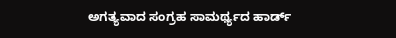ಅಗತ್ಯವಾದ ಸಂಗ್ರಹ ಸಾಮರ್ಥ್ಯದ ಹಾರ್ಡ್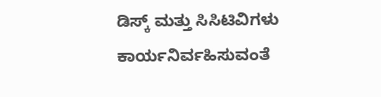ಡಿಸ್ಕ್ ಮತ್ತು ಸಿಸಿಟಿವಿಗಳು ಕಾರ್ಯನಿರ್ವಹಿಸುವಂತೆ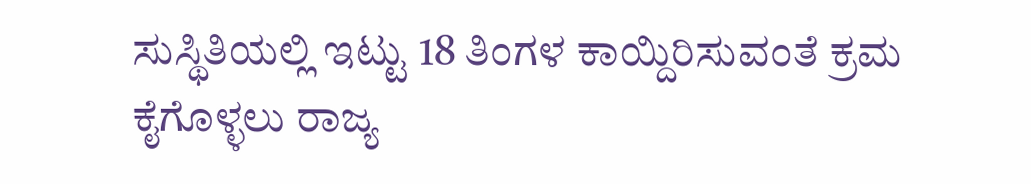ಸುಸ್ಥಿತಿಯಲ್ಲಿ ಇಟ್ಟು 18 ತಿಂಗಳ ಕಾಯ್ದಿರಿಸುವಂತೆ ಕ್ರಮ ಕೈಗೊಳ್ಳಲು ರಾಜ್ಯ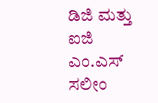ಡಿಜಿ ಮತ್ತು ಐಜಿ ಎಂ.ಎಸ್ ಸಲೀಂ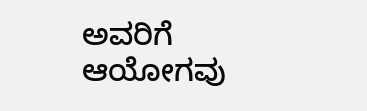ಅವರಿಗೆ ಆಯೋಗವು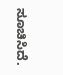ಸೂಚಿಸಿದೆ.